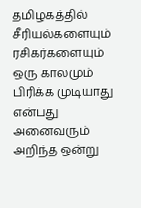தமிழகத்தில் சீரியல்களையும் ரசிகர்களையும் ஒரு காலமும் பிரிக்க முடியாது என்பது அனைவரும் அறிந்த ஒன்று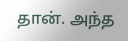தான். அந்த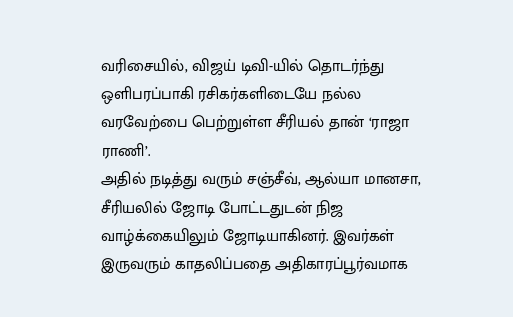வரிசையில், விஜய் டிவி-யில் தொடர்ந்து ஒளிபரப்பாகி ரசிகர்களிடையே நல்ல வரவேற்பை பெற்றுள்ள சீரியல் தான் ‘ராஜா ராணி’.
அதில் நடித்து வரும் சஞ்சீவ், ஆல்யா மானசா, சீரியலில் ஜோடி போட்டதுடன் நிஜ வாழ்க்கையிலும் ஜோடியாகினர். இவர்கள் இருவரும் காதலிப்பதை அதிகாரப்பூர்வமாக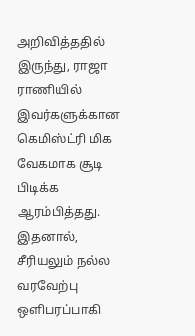அறிவித்ததில் இருந்து, ராஜா ராணியில் இவர்களுக்கான கெமிஸ்ட்ரி மிக வேகமாக சூடி பிடிக்க ஆரம்பித்தது.
இதனால், சீரியலும் நல்ல வரவேற்பு ஒளிபரப்பாகி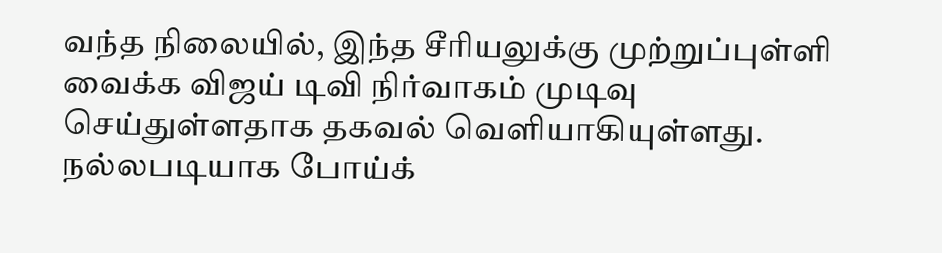வந்த நிலையில், இந்த சீரியலுக்கு முற்றுப்புள்ளி வைக்க விஜய் டிவி நிர்வாகம் முடிவு செய்துள்ளதாக தகவல் வெளியாகியுள்ளது.
நல்லபடியாக போய்க்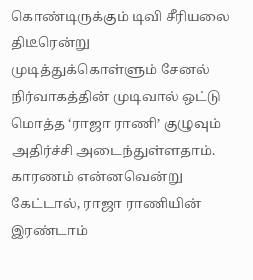கொண்டிருக்கும் டிவி சீரியலை திடீரென்று முடித்துக்கொள்ளும் சேனல் நிர்வாகத்தின் முடிவால் ஒட்டு மொத்த ‘ராஜா ராணி’ குழுவும் அதிர்ச்சி அடைந்துள்ளதாம்.
காரணம் என்னவென்று கேட்டால், ராஜா ராணியின் இரண்டாம்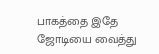பாகத்தை இதே ஜோடியை வைத்து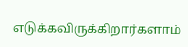எடுக்கவிருக்கிறார்களாம்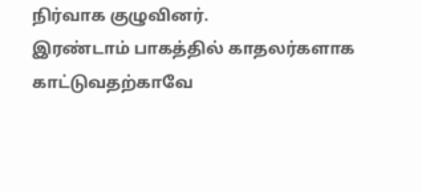நிர்வாக குழுவினர்.
இரண்டாம் பாகத்தில் காதலர்களாக காட்டுவதற்காவே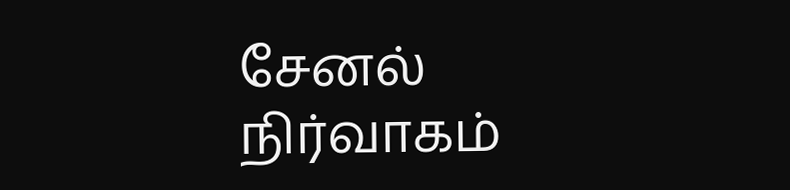சேனல் நிர்வாகம்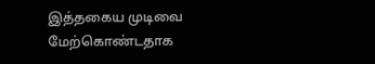இத்தகைய முடிவை மேற்கொண்டதாக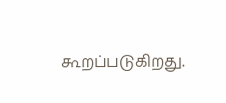கூறப்படுகிறது.